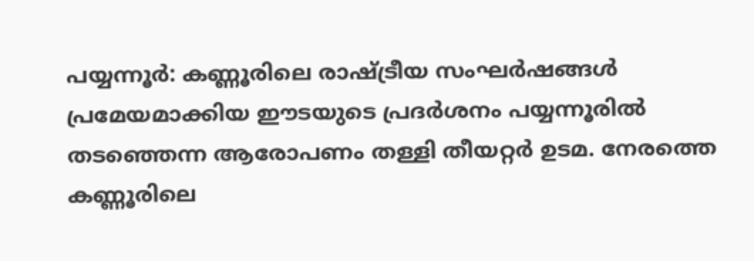പയ്യന്നൂര്‍: കണ്ണൂരിലെ രാഷ്ട്രീയ സംഘര്‍ഷങ്ങള്‍ പ്രമേയമാക്കിയ ഈടയുടെ പ്രദര്‍ശനം പയ്യന്നൂരില്‍ തടഞ്ഞെന്ന ആരോപണം തള്ളി തീയറ്റര്‍ ഉടമ. നേരത്തെ കണ്ണൂരിലെ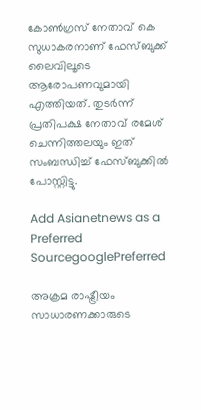കോണ്‍ഗ്രസ് നേതാവ് കെ സുധാകരനാണ് ഫേസ്ബുക്ക് ലൈവിലൂടെ ആരോപണവുമായി എത്തിയത്. തുടര്‍ന്ന് പ്രതിപക്ഷ നേതാവ് രമേശ് ചെന്നിത്തലയും ഇത് സംബന്ധിച്ച് ഫേസ്ബുക്കില്‍ പോസ്റ്റിട്ടു.

Add Asianetnews as a Preferred SourcegooglePreferred

അക്രമ രാഷ്ട്രീയം സാധാരണക്കാരുടെ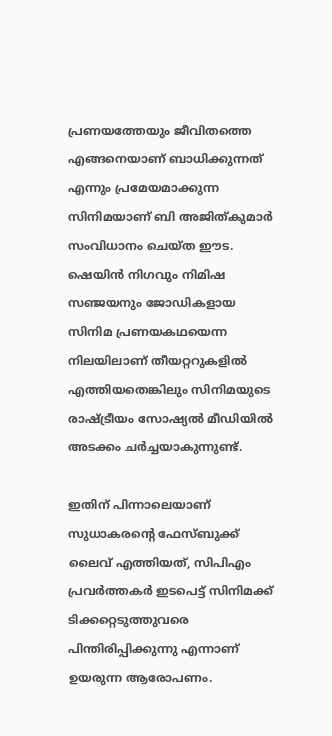പ്രണയത്തേയും ജീവിതത്തെ എങ്ങനെയാണ് ബാധിക്കുന്നത് എന്നും പ്രമേയമാക്കുന്ന സിനിമയാണ് ബി അജിത്കുമാർ സംവിധാനം ചെയ്ത ഈട. ഷെയിൻ നിഗവും നിമിഷ സഞ്ജയനും ജോഡികളായ സിനിമ പ്രണയകഥയെന്ന നിലയിലാണ് തീയറ്ററുകളിൽ എത്തിയതെങ്കിലും സിനിമയുടെ രാഷ്ട്രീയം സോഷ്യല്‍ മീഡിയില്‍ അടക്കം ചര്‍ച്ചയാകുന്നുണ്ട്.

ഇതിന് പിന്നാലെയാണ് സുധാകരന്‍റെ ഫേസ്ബുക്ക് ലൈവ് എത്തിയത്, സിപിഎം പ്രവർത്തകർ ഇടപെട്ട് സിനിമക്ക് ടിക്കറ്റെടുത്തുവരെ പിന്തിരിപ്പിക്കുന്നു എന്നാണ് ഉയരുന്ന ആരോപണം.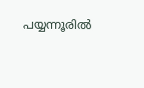പയ്യന്നൂരിൽ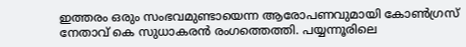ഇത്തരം ഒരും സംഭവമുണ്ടായെന്ന ആരോപണവുമായി കോൺഗ്രസ് നേതാവ് കെ സുധാകരൻ രംഗത്തെത്തി. പയ്യന്നൂരിലെ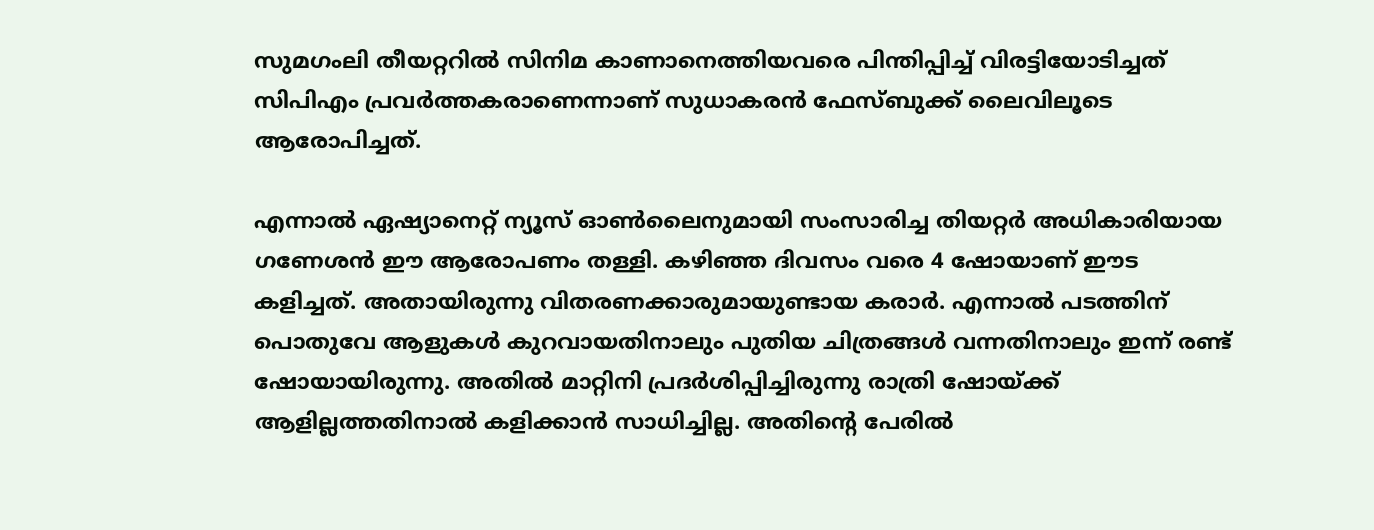സുമഗംലി തീയറ്ററില്‍ സിനിമ കാണാനെത്തിയവരെ പിന്തിപ്പിച്ച് വിരട്ടിയോടിച്ചത് സിപിഎം പ്രവർത്തകരാണെന്നാണ് സുധാകരൻ ഫേസ്‌ബുക്ക് ലൈവിലൂടെ ആരോപിച്ചത്.

എന്നാല്‍ ഏഷ്യാനെറ്റ് ന്യൂസ് ഓണ്‍ലൈനുമായി സംസാരിച്ച തിയറ്റര്‍ അധികാരിയായ ഗണേശന്‍ ഈ ആരോപണം തള്ളി. കഴിഞ്ഞ ദിവസം വരെ 4 ഷോയാണ് ഈട കളിച്ചത്. അതായിരുന്നു വിതരണക്കാരുമായുണ്ടായ കരാര്‍. എന്നാല്‍ പടത്തിന് പൊതുവേ ആളുകള്‍ കുറവായതിനാലും പുതിയ ചിത്രങ്ങള്‍ വന്നതിനാലും ഇന്ന് രണ്ട് ഷോയായിരുന്നു. അതില്‍ മാറ്റിനി പ്രദര്‍ശിപ്പിച്ചിരുന്നു രാത്രി ഷോയ്ക്ക് ആളില്ലത്തതിനാല്‍ കളിക്കാന്‍ സാധിച്ചില്ല. അതിന്‍റെ പേരില്‍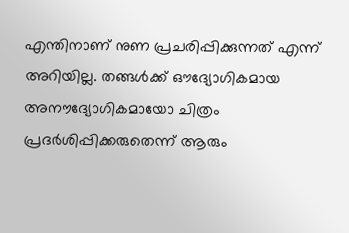എന്തിനാണ് നുണ പ്രചരിപ്പിക്കുന്നത് എന്ന് അറിയില്ല. തങ്ങള്‍ക്ക് ഔദ്യോഗികമായ അനൗദ്യോഗികമായോ ചിത്രം പ്രദര്‍ശിപ്പിക്കരുതെന്ന് ആരും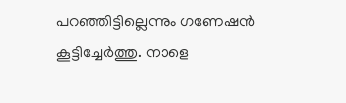പറഞ്ഞിട്ടില്ലെന്നും ഗണേഷന്‍ കൂട്ടിച്ചേര്‍ത്തു. നാളെ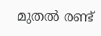മുതല്‍ രണ്ട്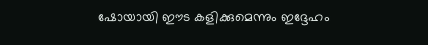ഷോയായി ഈട കളിക്കുമെന്നും ഇദ്ദേഹം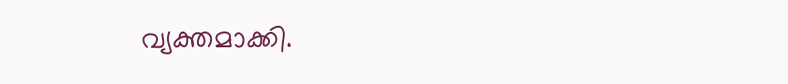വ്യക്തമാക്കി.